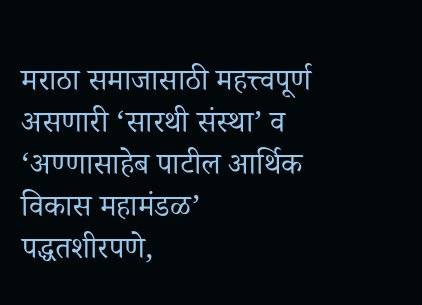मराठा समाजासाठी महत्त्वपूर्ण असणारी ‘सारथी संस्था’ व ‘अण्णासाहेब पाटील आर्थिक विकास महामंडळ’ पद्धतशीरपणे,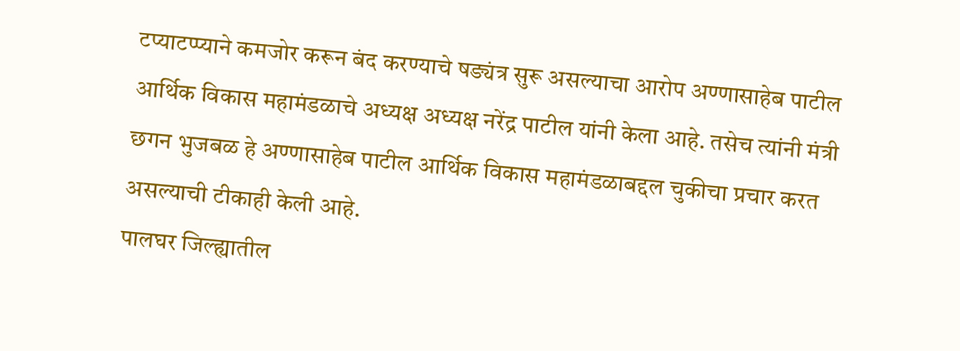टप्याटप्प्याने कमजोर करून बंद करण्याचे षङ्यंत्र सुरू असल्याचा आरोप अण्णासाहेब पाटील आर्थिक विकास महामंडळाचे अध्यक्ष अध्यक्ष नरेंद्र पाटील यांनी केला आहे. तसेच त्यांनी मंत्री छगन भुजबळ हे अण्णासाहेब पाटील आर्थिक विकास महामंडळाबद्दल चुकीचा प्रचार करत असल्याची टीकाही केली आहे.
पालघर जिल्ह्यातील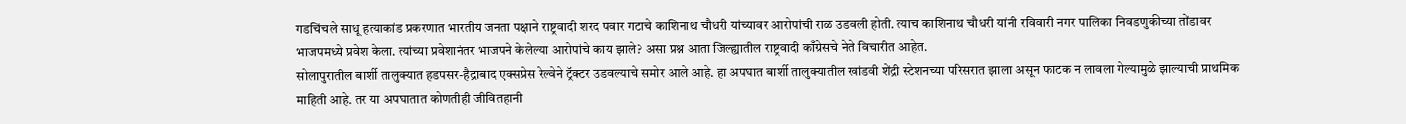गडचिंचले साधू हत्याकांड प्रकरणात भारतीय जनता पक्षाने राष्ट्रवादी शरद पवार गटाचे काशिनाथ चौधरी यांच्यावर आरोपांची राळ उडवली होती. त्याच काशिनाथ चौधरी यांनी रविवारी नगर पालिका निवडणुकीच्या तोंडावर भाजपमध्ये प्रवेश केला. त्यांच्या प्रवेशानंतर भाजपने केलेल्या आरोपांचे काय झाले? असा प्रश्न आता जिल्ह्यातील राष्ट्रवादी काँग्रेसचे नेते विचारीत आहेत.
सोलापुरातील बार्शी तालुक्यात हडपसर-हैद्राबाद एक्सप्रेस रेल्वेने ट्रॅक्टर उडवल्याचे समोर आले आहे. हा अपघात बार्शी तालुक्यातील खांडवी शेंद्री स्टेशनच्या परिसरात झाला असून फाटक न लावला गेल्यामुळे झाल्याची प्राथमिक माहिती आहे. तर या अपघातात कोणतीही जीवितहानी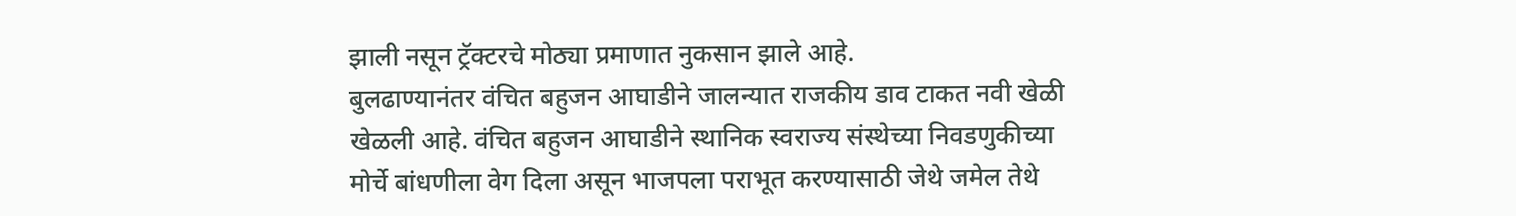झाली नसून ट्रॅक्टरचे मोठ्या प्रमाणात नुकसान झाले आहे.
बुलढाण्यानंतर वंचित बहुजन आघाडीने जालन्यात राजकीय डाव टाकत नवी खेळी खेळली आहे. वंचित बहुजन आघाडीने स्थानिक स्वराज्य संस्थेच्या निवडणुकीच्या मोर्चे बांधणीला वेग दिला असून भाजपला पराभूत करण्यासाठी जेथे जमेल तेथे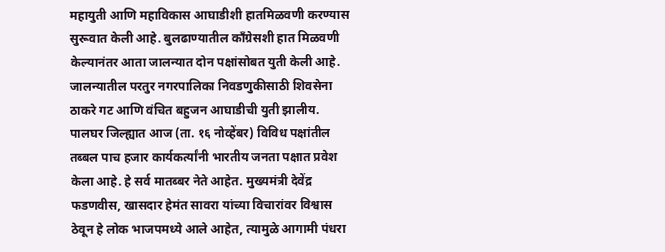महायुती आणि महाविकास आघाडीशी हातमिळवणी करण्यास सुरूवात केली आहे. बुलढाण्यातील काँग्रेसशी हात मिळवणी केल्यानंतर आता जालन्यात दोन पक्षांसोबत युती केली आहे. जालन्यातील परतुर नगरपालिका निवडणुकीसाठी शिवसेना ठाकरे गट आणि वंचित बहुजन आघाडीची युती झालीय.
पालघर जिल्ह्यात आज (ता. १६ नोव्हेंबर) विविध पक्षांतील तब्बल पाच हजार कार्यकर्त्यांनी भारतीय जनता पक्षात प्रवेश केला आहे. हे सर्व मातब्बर नेते आहेत. मुख्यमंत्री देवेंद्र फडणवीस, खासदार हेमंत सावरा यांच्या विचारांवर विश्वास ठेवून हे लोक भाजपमध्ये आले आहेत, त्यामुळे आगामी पंधरा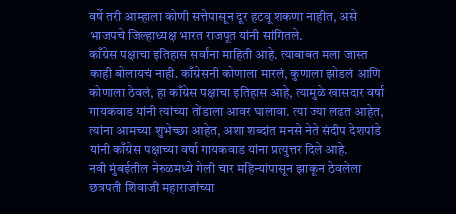वर्षे तरी आम्हाला कोणी सत्तेपासून दूर हटवू शकणा नाहीत, असे भाजपचे जिल्हाध्यक्ष भारत राजपूत यांनी सांगितले.
काँग्रेस पक्षाचा इतिहास सर्वांना माहिती आहे. त्याबाबत मला जास्त काही बोलायचं नाही. काँग्रेसनी कोणाला मारलं, कुणाला झोडलं आणि कोणाला ठेवलं, हा काँग्रेस पक्षाचा इतिहास आहे, त्यामुळे खासदार वर्षा गायकवाड यांनी त्यांच्या तोंडाला आवर घालावा. त्या ज्या लढत आहेत, त्यांना आमच्या शुभेच्छा आहेत, अशा शब्दांत मनसे नेते संदीप देशपांडे यांनी काँग्रेस पक्षाच्या वर्षा गायकवाड यांना प्रत्युत्तर दिले आहे.
नवी मुंबईतील नेरुळमध्ये गेली चार महिन्यांपासून झाकून ठेवलेला छत्रपती शिवाजी महाराजांच्या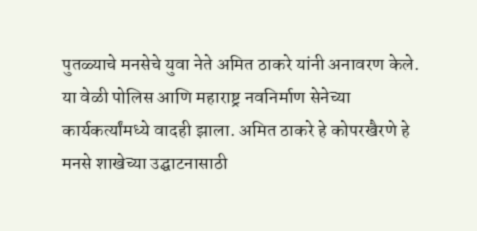पुतळ्याचे मनसेचे युवा नेते अमित ठाकरे यांनी अनावरण केले. या वेळी पोलिस आणि महाराष्ट्र नवनिर्माण सेनेच्या कार्यकर्त्यांमध्ये वादही झाला. अमित ठाकरे हे कोपरखैरणे हे मनसे शाखेच्या उद्घाटनासाठी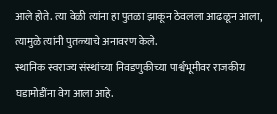आले होते. त्या वेळी त्यांना हा पुतळा झाकून ठेवलला आढळून आला, त्यामुळे त्यांनी पुतळ्याचे अनावरण केले.
स्थानिक स्वराज्य संस्थांच्या निवडणुकीच्या पार्श्वभूमीवर राजकीय घडामोडींना वेग आला आहे.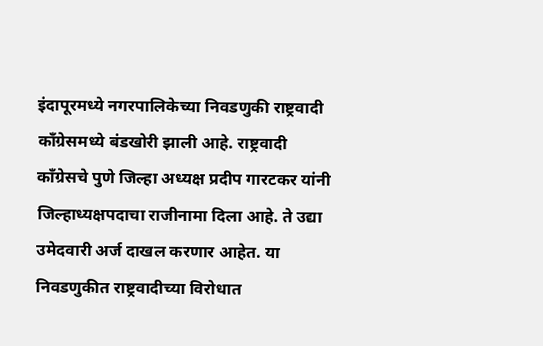इंदापूरमध्ये नगरपालिकेच्या निवडणुकी राष्ट्रवादी काँग्रेसमध्ये बंडखोरी झाली आहे. राष्ट्रवादी काँग्रेसचे पुणे जिल्हा अध्यक्ष प्रदीप गारटकर यांनी जिल्हाध्यक्षपदाचा राजीनामा दिला आहे. ते उद्या उमेदवारी अर्ज दाखल करणार आहेत. या निवडणुकीत राष्ट्रवादीच्या विरोधात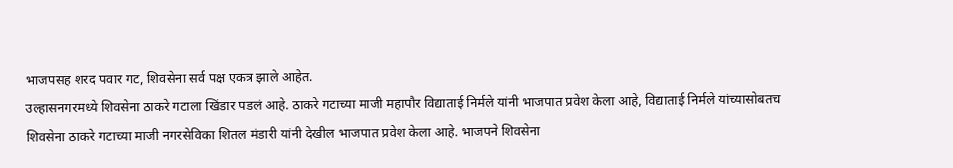भाजपसह शरद पवार गट, शिवसेना सर्व पक्ष एकत्र झाले आहेत.
उल्हासनगरमध्ये शिवसेना ठाकरे गटाला खिंडार पडलं आहे. ठाकरे गटाच्या माजी महापौर विद्याताई निर्मले यांनी भाजपात प्रवेश केला आहे, विद्याताई निर्मले यांच्यासोबतच शिवसेना ठाकरे गटाच्या माजी नगरसेविका शितल मंडारी यांनी देखील भाजपात प्रवेश केला आहे. भाजपने शिवसेना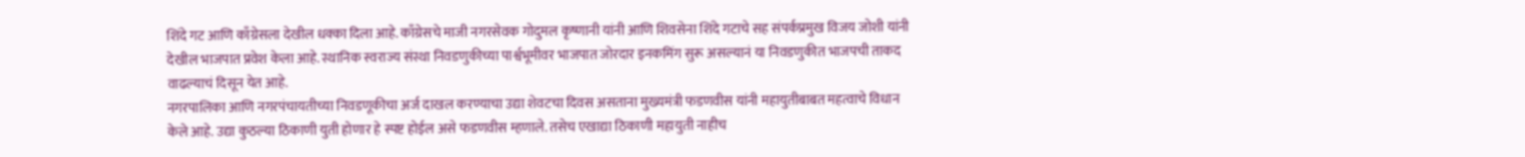शिंदे गट आणि काँग्रेसला देखील धक्का दिला आहे. काँग्रेसचे माजी नगरसेवक गोदुमल कृष्णानी यांनी आणि शिवसेना शिंदे गटाचे सह संपर्कप्रमुख विजय जोशी यांनी देखील भाजपात प्रवेश केला आहे. स्थानिक स्वराज्य संस्था निवडणुकीच्या पार्श्वभूमीवर भाजपात जोरदार इनकमिंग सुरू असल्यानं या निवडणुकीत भाजपची ताकद वाढल्याचं दिसून येत आहे.
नगरपालिका आणि नगरपंचायतीच्या निवडणूकीचा अर्ज दाखल करण्याचा उद्या शेवटचा दिवस असताना मुख्यमंत्री फडणवीस यांनी महायुतीबाबत महत्वाचे विधान केले आहे. उद्या कुठल्या ठिकाणी युती होणार हे स्पष्ट होईल असे फडणवीस म्हणाले. तसेच एखाद्या ठिकाणी महायुती नाहीच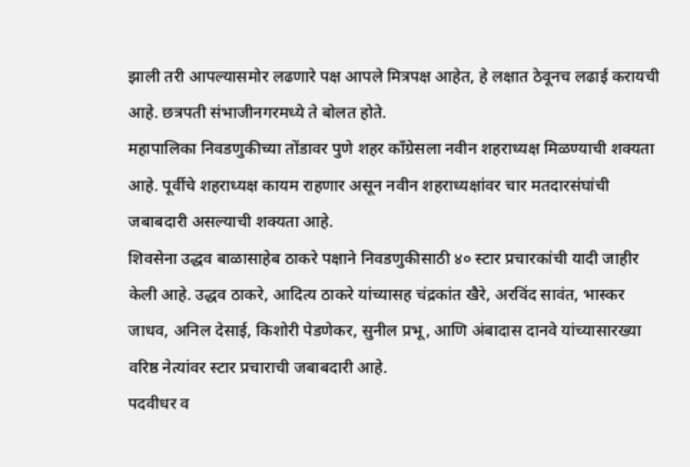झाली तरी आपल्यासमोर लढणारे पक्ष आपले मित्रपक्ष आहेत, हे लक्षात ठेवूनच लढाई करायची आहे. छत्रपती संभाजीनगरमध्ये ते बोलत होते.
महापालिका निवडणुकीच्या तोंडावर पुणे शहर काँग्रेसला नवीन शहराध्यक्ष मिळण्याची शक्यता आहे. पूर्वीचे शहराध्यक्ष कायम राहणार असून नवीन शहराध्यक्षांवर चार मतदारसंघांची जबाबदारी असल्याची शक्यता आहे.
शिवसेना उद्धव बाळासाहेब ठाकरे पक्षाने निवडणुकीसाठी ४० स्टार प्रचारकांची यादी जाहीर केली आहे. उद्धव ठाकरे, आदित्य ठाकरे यांच्यासह चंद्रकांत खैरे, अरविंद सावंत, भास्कर जाधव, अनिल देसाई, किशोरी पेडणेकर, सुनील प्रभू, आणि अंबादास दानवे यांच्यासारख्या वरिष्ठ नेत्यांवर स्टार प्रचाराची जबाबदारी आहे.
पदवीधर व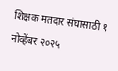शिक्षक मतदार संघासाठी १ नोव्हेंबर २०२५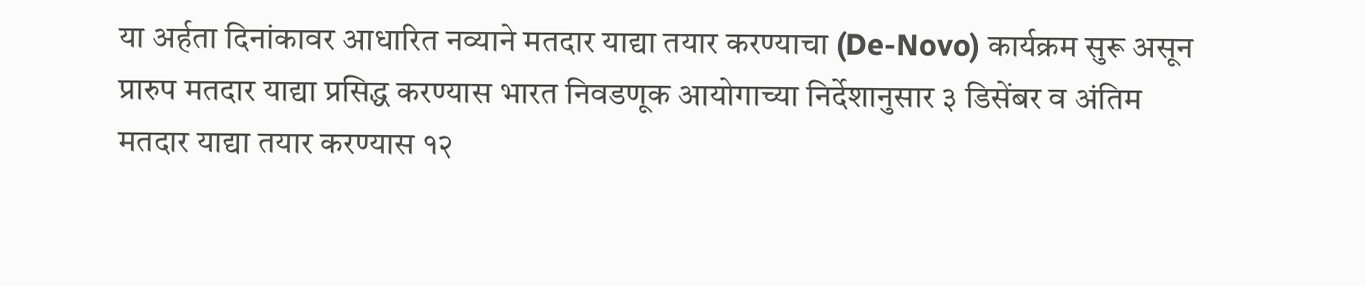या अर्हता दिनांकावर आधारित नव्याने मतदार याद्या तयार करण्याचा (De-Novo) कार्यक्रम सुरू असून प्रारुप मतदार याद्या प्रसिद्ध करण्यास भारत निवडणूक आयोगाच्या निर्देशानुसार ३ डिसेंबर व अंतिम मतदार याद्या तयार करण्यास १२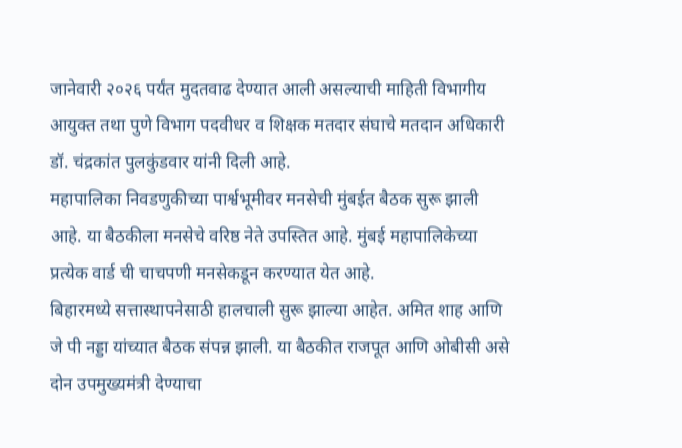जानेवारी २०२६ पर्यंत मुदतवाढ देण्यात आली असल्याची माहिती विभागीय आयुक्त तथा पुणे विभाग पदवीधर व शिक्षक मतदार संघाचे मतदान अधिकारी डॉ. चंद्रकांत पुलकुंडवार यांनी दिली आहे.
महापालिका निवडणुकीच्या पार्श्वभूमीवर मनसेची मुंबईत बैठक सुरू झाली आहे. या बैठकीला मनसेचे वरिष्ठ नेते उपस्तित आहे. मुंबई महापालिकेच्या प्रत्येक वार्ड ची चाचपणी मनसेकडून करण्यात येत आहे.
बिहारमध्ये सत्तास्थापनेसाठी हालचाली सुरू झाल्या आहेत. अमित शाह आणि जे पी नड्डा यांच्यात बैठक संपन्न झाली. या बैठकीत राजपूत आणि ओबीसी असे दोन उपमुख्यमंत्री देण्याचा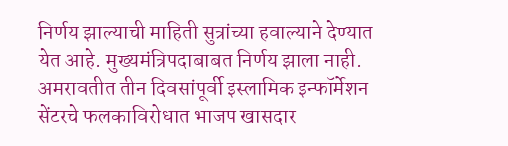निर्णय झाल्याची माहिती सुत्रांच्या हवाल्याने देण्यात येत आहे. मुख्यमंत्रिपदाबाबत निर्णय झाला नाही.
अमरावतीत तीन दिवसांपूर्वी इस्लामिक इन्फॉर्मेशन सेंटरचे फलकाविरोधात भाजप खासदार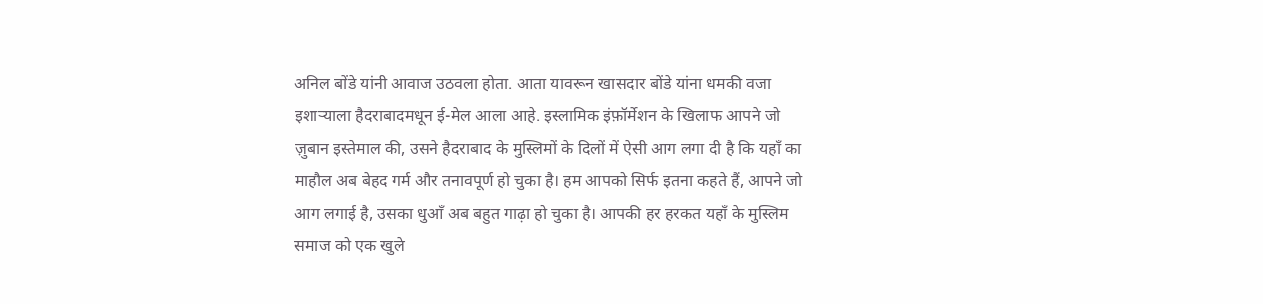अनिल बोंडे यांनी आवाज उठवला होता. आता यावरून खासदार बोंडे यांना धमकी वजा इशाऱ्याला हैदराबादमधून ई-मेल आला आहे. इस्लामिक इंफ़ॉर्मेशन के खिलाफ आपने जो ज़ुबान इस्तेमाल की, उसने हैदराबाद के मुस्लिमों के दिलों में ऐसी आग लगा दी है कि यहाँ का माहौल अब बेहद गर्म और तनावपूर्ण हो चुका है। हम आपको सिर्फ इतना कहते हैं, आपने जो आग लगाई है, उसका धुआँ अब बहुत गाढ़ा हो चुका है। आपकी हर हरकत यहाँ के मुस्लिम समाज को एक खुले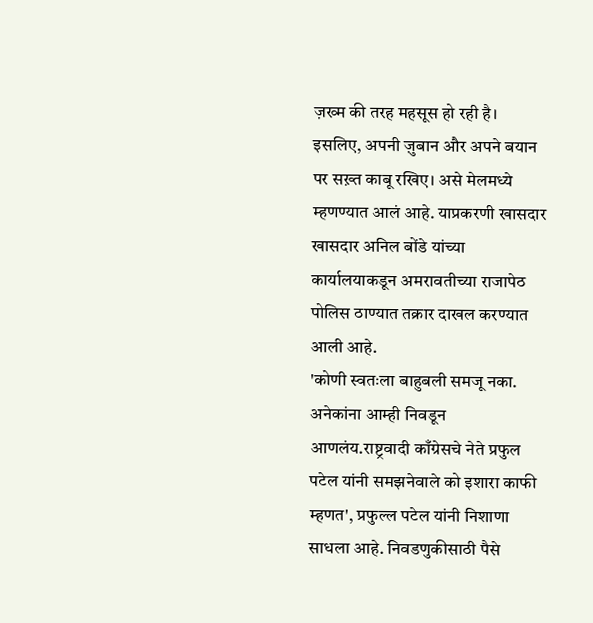ज़ख्म की तरह महसूस हो रही है। इसलिए, अपनी ज़ुबान और अपने बयान पर सख़्त काबू रखिए। असे मेलमध्ये म्हणण्यात आलं आहे. याप्रकरणी खासदार खासदार अनिल बोंडे यांच्या कार्यालयाकडून अमरावतीच्या राजापेठ पोलिस ठाण्यात तक्रार दाखल करण्यात आली आहे.
'कोणी स्वतःला बाहुबली समजू नका. अनेकांना आम्ही निवडून आणलंय.राष्ट्रवादी काँग्रेसचे नेते प्रफुल पटेल यांनी समझनेवाले को इशारा काफी म्हणत', प्रफुल्ल पटेल यांनी निशाणा साधला आहे. निवडणुकीसाठी पैसे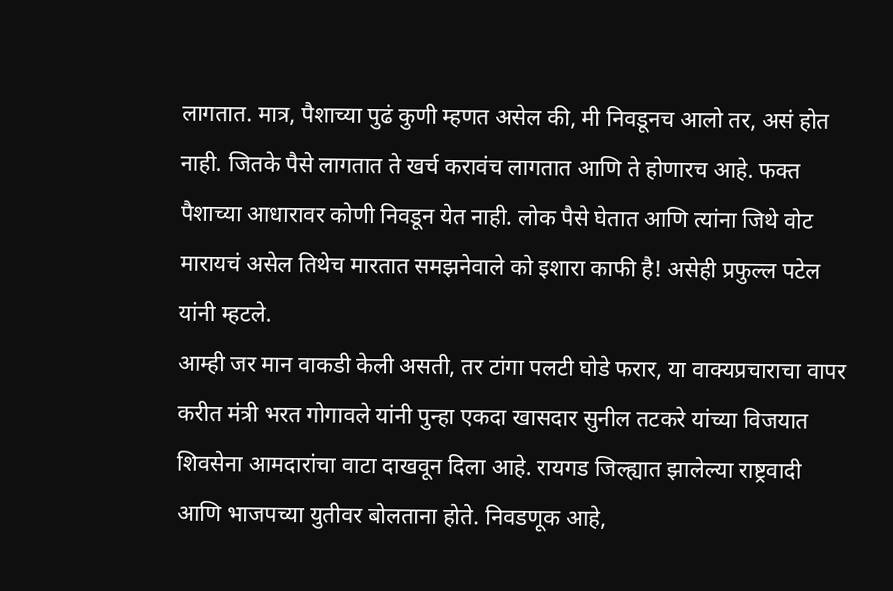लागतात. मात्र, पैशाच्या पुढं कुणी म्हणत असेल की, मी निवडूनच आलो तर, असं होत नाही. जितके पैसे लागतात ते खर्च करावंच लागतात आणि ते होणारच आहे. फक्त पैशाच्या आधारावर कोणी निवडून येत नाही. लोक पैसे घेतात आणि त्यांना जिथे वोट मारायचं असेल तिथेच मारतात समझनेवाले को इशारा काफी है! असेही प्रफुल्ल पटेल यांनी म्हटले.
आम्ही जर मान वाकडी केली असती, तर टांगा पलटी घोडे फरार, या वाक्यप्रचाराचा वापर करीत मंत्री भरत गोगावले यांनी पुन्हा एकदा खासदार सुनील तटकरे यांच्या विजयात शिवसेना आमदारांचा वाटा दाखवून दिला आहे. रायगड जिल्ह्यात झालेल्या राष्ट्रवादी आणि भाजपच्या युतीवर बोलताना होते. निवडणूक आहे,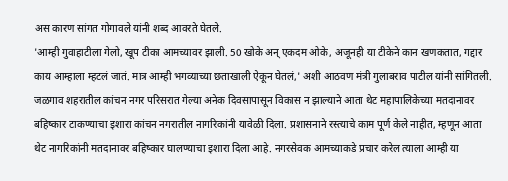अस कारण सांगत गोगावले यांनी शब्द आवरते घेतले.
'आम्ही गुवाहाटीला गेलो, खूप टीका आमच्यावर झाली. 50 खोके अन् एकदम ओके, अजूनही या टीकेने कान खणकतात, गद्दार काय आम्हाला म्हटलं जातं. मात्र आम्ही भगव्याच्या छताखाली ऐकून घेतलं,' अशी आठवण मंत्री गुलाबराव पाटील यांनी सांगितली.
जळगाव शहरातील कांचन नगर परिसरात गेल्या अनेक दिवसापासून विकास न झाल्याने आता थेट महापालिकेच्या मतदानावर बहिष्कार टाकण्याचा इशारा कांचन नगरातील नागरिकांनी यावेळी दिला. प्रशासनाने रस्त्याचे काम पूर्ण केले नाहीत, म्हणून आता थेट नागरिकांनी मतदानावर बहिष्कार घालण्याचा इशारा दिला आहे. नगरसेवक आमच्याकडे प्रचार करेल त्याला आम्ही या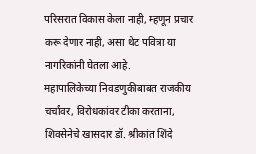परिसरात विकास केला नाही, म्हणून प्रचार करू देणार नाही, असा थेट पवित्रा या नागरिकांनी घेतला आहे.
महापालिकेच्या निवडणुकीबाबत राजकीय चर्चांवर, विरोधकांवर टीका करताना, शिवसेनेचे खासदार डॉ. श्रीकांत शिंदे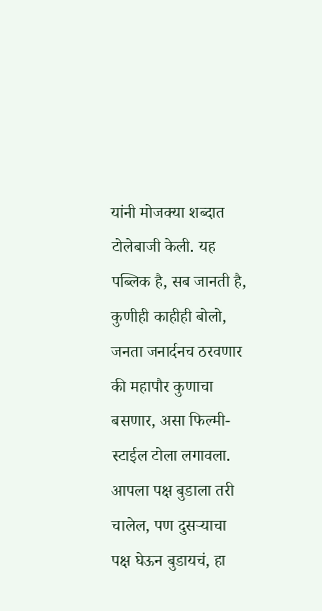यांनी मोजक्या शब्दात टोलेबाजी केली. यह पब्लिक है, सब जानती है, कुणीही काहीही बोलो, जनता जनार्दनच ठरवणार की महापौर कुणाचा बसणार, असा फिल्मी-स्टाईल टोला लगावला.
आपला पक्ष बुडाला तरी चालेल, पण दुसऱ्याचा पक्ष घेऊन बुडायचं, हा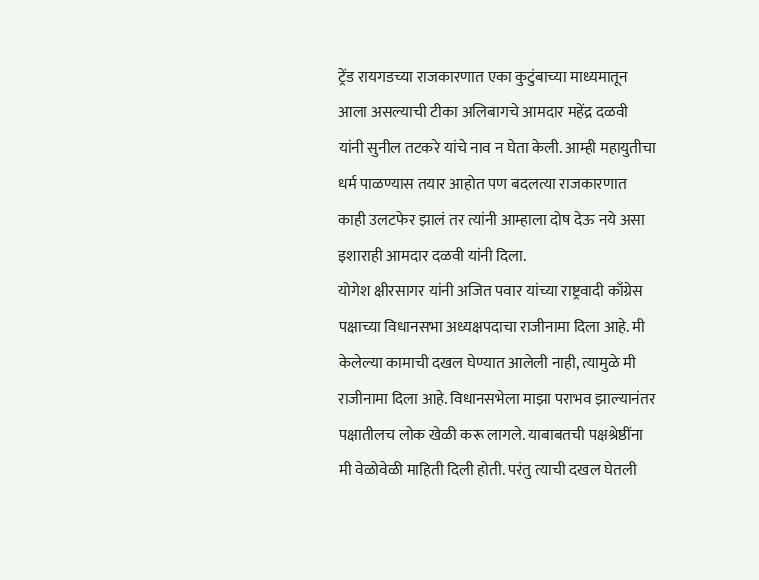ट्रेंड रायगडच्या राजकारणात एका कुटुंबाच्या माध्यमातून आला असल्याची टीका अलिबागचे आमदार महेंद्र दळवी यांनी सुनील तटकरे यांचे नाव न घेता केली. आम्ही महायुतीचा धर्म पाळण्यास तयार आहोत पण बदलत्या राजकारणात काही उलटफेर झालं तर त्यांनी आम्हाला दोष देऊ नये असा इशाराही आमदार दळवी यांनी दिला.
योगेश क्षीरसागर यांनी अजित पवार यांच्या राष्ट्रवादी काँग्रेस पक्षाच्या विधानसभा अध्यक्षपदाचा राजीनामा दिला आहे. मी केलेल्या कामाची दखल घेण्यात आलेली नाही, त्यामुळे मी राजीनामा दिला आहे. विधानसभेला माझा पराभव झाल्यानंतर पक्षातीलच लोक खेळी करू लागले. याबाबतची पक्षश्रेष्ठींना मी वेळोवेळी माहिती दिली होती. परंतु त्याची दखल घेतली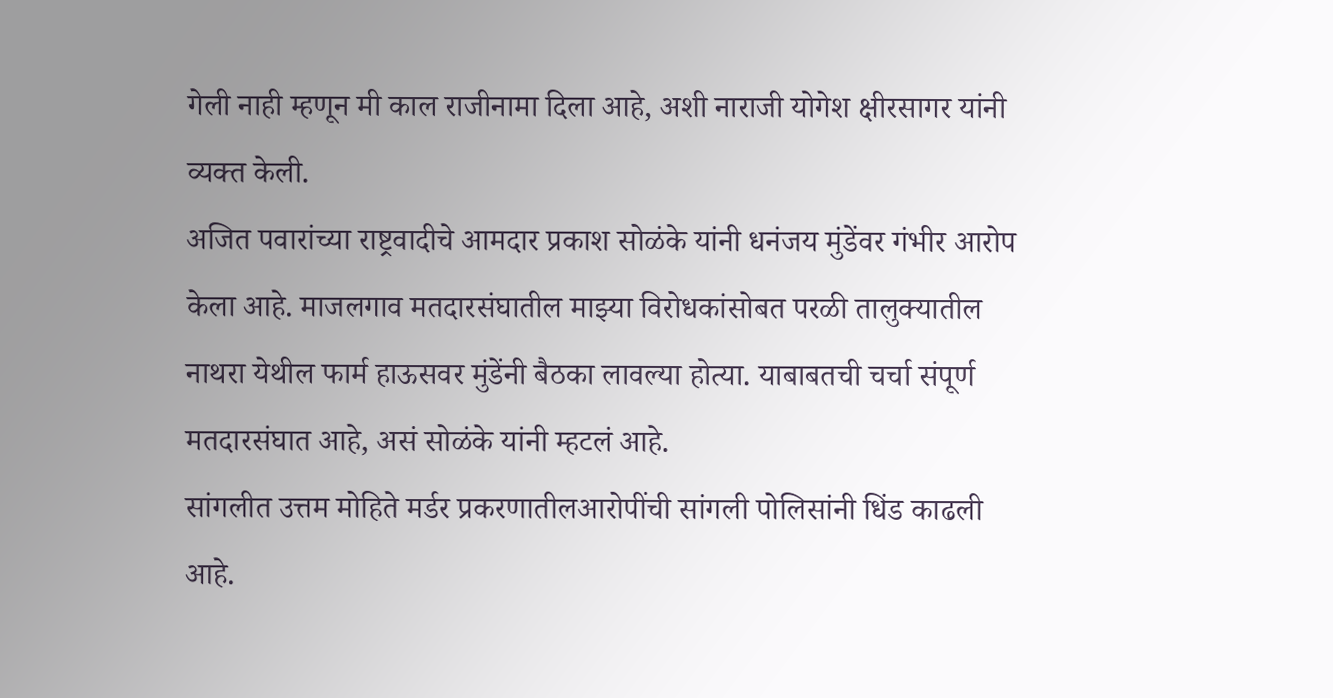गेली नाही म्हणून मी काल राजीनामा दिला आहे, अशी नाराजी योगेश क्षीरसागर यांनी व्यक्त केली.
अजित पवारांच्या राष्ट्रवादीचे आमदार प्रकाश सोळंके यांनी धनंजय मुंडेंवर गंभीर आरोप केला आहे. माजलगाव मतदारसंघातील माझ्या विरोधकांसोबत परळी तालुक्यातील नाथरा येथील फार्म हाऊसवर मुंडेंनी बैठका लावल्या होत्या. याबाबतची चर्चा संपूर्ण मतदारसंघात आहे, असं सोळंके यांनी म्हटलं आहे.
सांगलीत उत्तम मोहिते मर्डर प्रकरणातीलआरोपींची सांगली पोलिसांनी धिंड काढली आहे.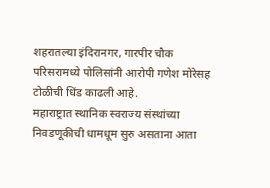शहरातल्या इंदिरानगर, गारपीर चौक परिसरामध्ये पोलिसांनी आरोपी गणेश मोरेसह टोळीची धिंड काढली आहे.
महाराष्ट्रात स्थानिक स्वराज्य संस्थांच्या निवडणूकीची धामधूम सुरु असताना आता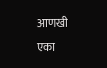आणखी एका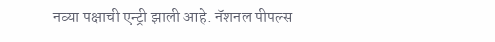नव्या पक्षाची एन्ट्री झाली आहे. नॅशनल पीपल्स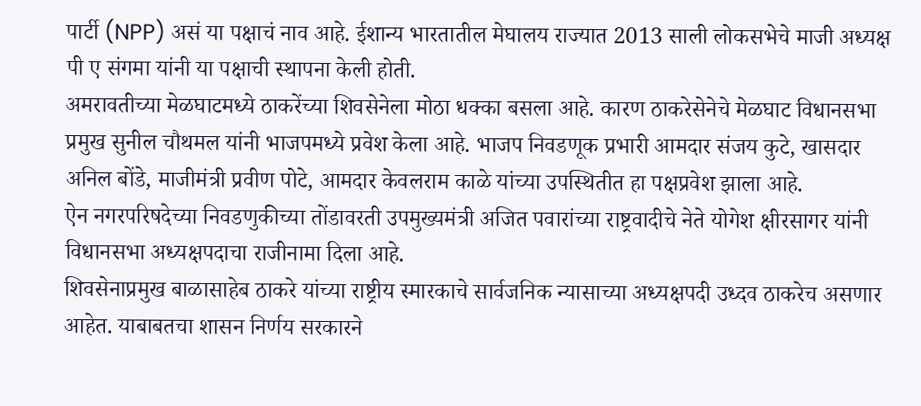पार्टी (NPP) असं या पक्षाचं नाव आहे. ईशान्य भारतातील मेघालय राज्यात 2013 साली लोकसभेचे माजी अध्यक्ष पी ए संगमा यांनी या पक्षाची स्थापना केली होती.
अमरावतीच्या मेळघाटमध्ये ठाकरेंच्या शिवसेनेला मोठा धक्का बसला आहे. कारण ठाकरेसेनेचे मेळघाट विधानसभा प्रमुख सुनील चौथमल यांनी भाजपमध्ये प्रवेश केला आहे. भाजप निवडणूक प्रभारी आमदार संजय कुटे, खासदार अनिल बोंडे, माजीमंत्री प्रवीण पोटे, आमदार केवलराम काळे यांच्या उपस्थितीत हा पक्षप्रवेश झाला आहे.
ऐन नगरपरिषदेच्या निवडणुकीच्या तोंडावरती उपमुख्यमंत्री अजित पवारांच्या राष्ट्रवादीचे नेते योगेश क्षीरसागर यांनी विधानसभा अध्यक्षपदाचा राजीनामा दिला आहे.
शिवसेनाप्रमुख बाळासाहेब ठाकरे यांच्या राष्ट्रीय स्मारकाचे सार्वजनिक न्यासाच्या अध्यक्षपदी उध्दव ठाकरेच असणार आहेत. याबाबतचा शासन निर्णय सरकारने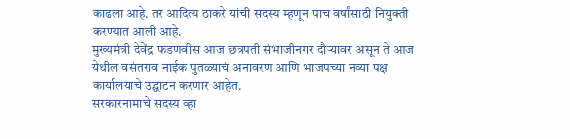काढला आहे. तर आदित्य ठाकरे यांची सदस्य म्हणून पाच वर्षांसाठी नियुक्ती करण्यात आली आहे.
मुख्यमंत्री देवेंद्र फडणवीस आज छत्रपती संभाजीनगर दौऱ्यावर असून ते आज येथील वसंतराव नाईक पुतळ्याचं अनावरण आणि भाजपच्या नव्या पक्ष कार्यालयाचे उद्घाटन करणार आहेत.
सरकारनामाचे सदस्य व्हा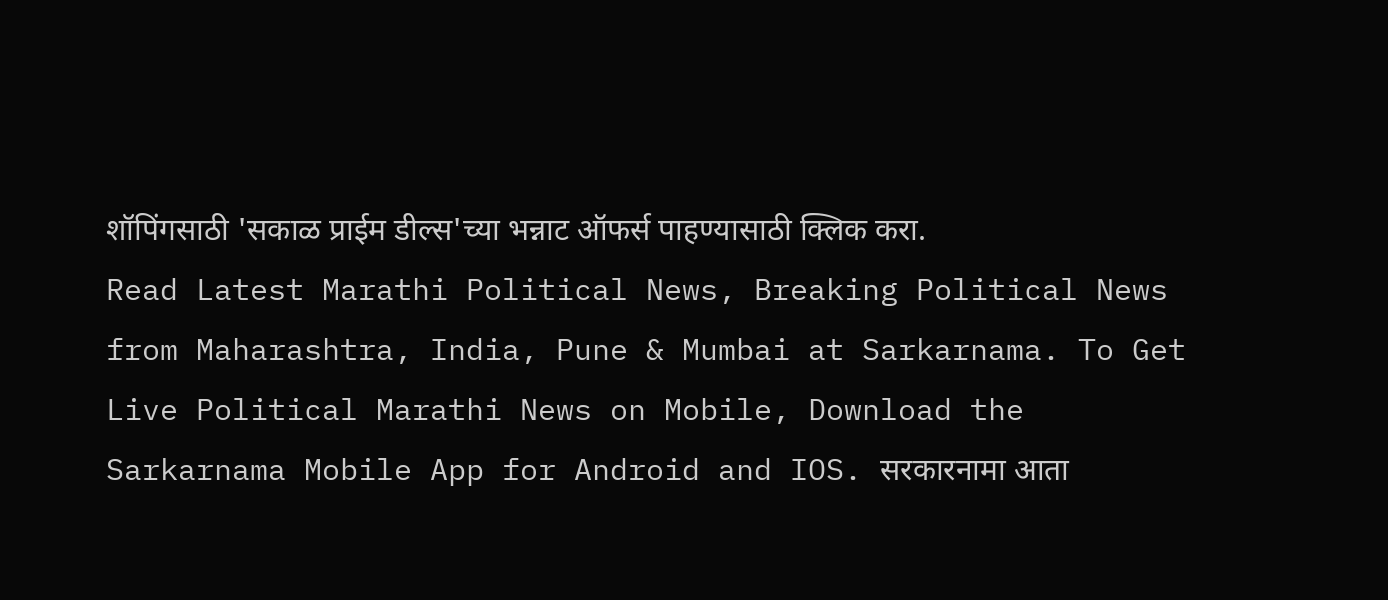शॉपिंगसाठी 'सकाळ प्राईम डील्स'च्या भन्नाट ऑफर्स पाहण्यासाठी क्लिक करा.
Read Latest Marathi Political News, Breaking Political News from Maharashtra, India, Pune & Mumbai at Sarkarnama. To Get Live Political Marathi News on Mobile, Download the Sarkarnama Mobile App for Android and IOS. सरकारनामा आता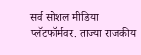सर्व सोशल मीडिया प्लॅटफॉर्मवर. ताज्या राजकीय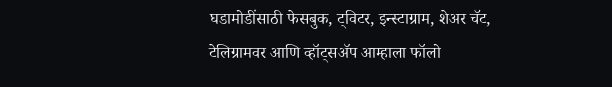घडामोडींसाठी फेसबुक, ट्विटर, इन्स्टाग्राम, शेअर चॅट, टेलिग्रामवर आणि व्हॉट्सॲप आम्हाला फॉलो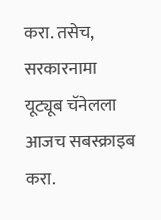करा. तसेच, सरकारनामा यूट्यूब चॅनेलला आजच सबस्क्राइब करा.